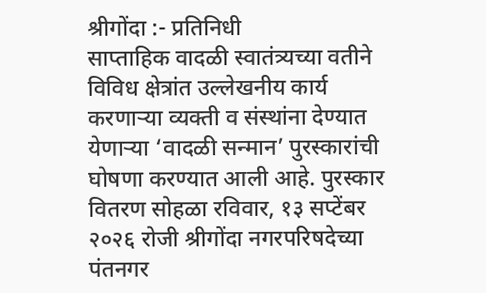श्रीगोंदा :- प्रतिनिधी
साप्ताहिक वादळी स्वातंत्र्यच्या वतीने विविध क्षेत्रांत उल्लेखनीय कार्य करणाऱ्या व्यक्ती व संस्थांना देण्यात येणाऱ्या ‘वादळी सन्मान’ पुरस्कारांची घोषणा करण्यात आली आहे. पुरस्कार वितरण सोहळा रविवार, १३ सप्टेंबर २०२६ रोजी श्रीगोंदा नगरपरिषदेच्या पंतनगर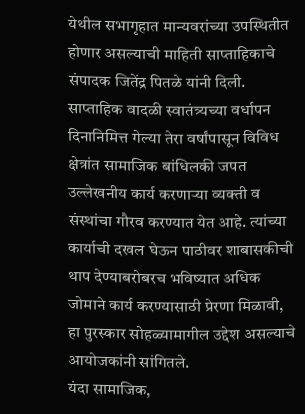येथील सभागृहात मान्यवरांच्या उपस्थितीत होणार असल्याची माहिती साप्ताहिकाचे संपादक जितेंद्र पितळे यांनी दिली.
साप्ताहिक वादळी स्वातंत्र्यच्या वर्धापन दिनानिमित्त गेल्या तेरा वर्षांपासून विविध क्षेत्रांत सामाजिक बांधिलकी जपत उल्लेखनीय कार्य करणाऱ्या व्यक्ती व संस्थांचा गौरव करण्यात येत आहे. त्यांच्या कार्याची दखल घेऊन पाठीवर शाबासकीची थाप देण्याबरोबरच भविष्यात अधिक जोमाने कार्य करण्यासाठी प्रेरणा मिळावी, हा पुरस्कार सोहळ्यामागील उद्देश असल्याचे आयोजकांनी सांगितले.
यंदा सामाजिक,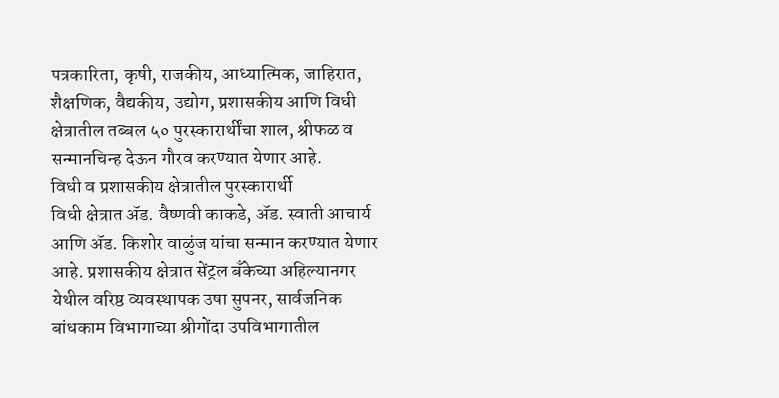पत्रकारिता, कृषी, राजकीय, आध्यात्मिक, जाहिरात, शैक्षणिक, वैद्यकीय, उद्योग, प्रशासकीय आणि विधी क्षेत्रातील तब्बल ५० पुरस्कारार्थींचा शाल, श्रीफळ व सन्मानचिन्ह देऊन गौरव करण्यात येणार आहे.
विधी व प्रशासकीय क्षेत्रातील पुरस्कारार्थी
विधी क्षेत्रात ॲड. वैष्णवी काकडे, ॲड. स्वाती आचार्य आणि ॲड. किशोर वाळुंज यांचा सन्मान करण्यात येणार आहे. प्रशासकीय क्षेत्रात सेंट्रल बँकेच्या अहिल्यानगर येथील वरिष्ठ व्यवस्थापक उषा सुपनर, सार्वजनिक बांधकाम विभागाच्या श्रीगोंदा उपविभागातील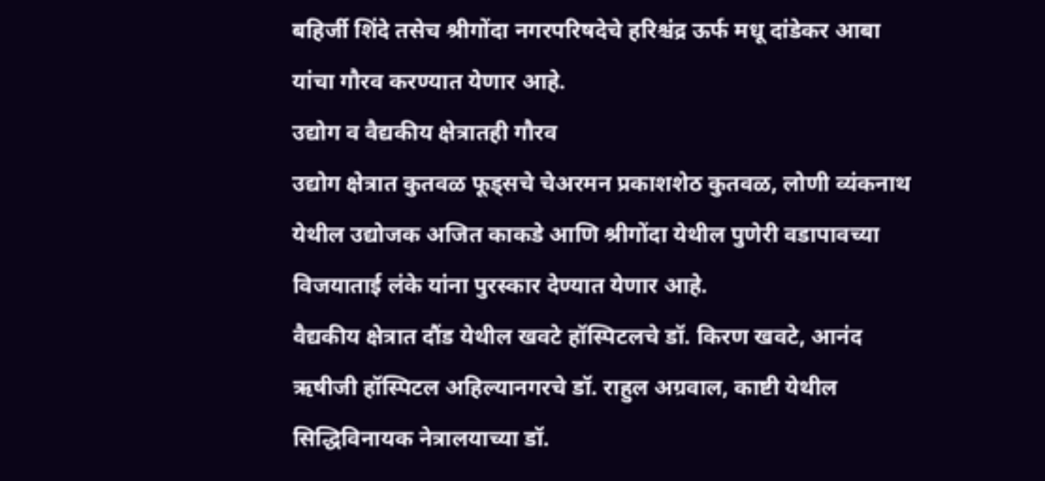बहिर्जी शिंदे तसेच श्रीगोंदा नगरपरिषदेचे हरिश्चंद्र ऊर्फ मधू दांडेकर आबा यांचा गौरव करण्यात येणार आहे.
उद्योग व वैद्यकीय क्षेत्रातही गौरव
उद्योग क्षेत्रात कुतवळ फूड्सचे चेअरमन प्रकाशशेठ कुतवळ, लोणी व्यंकनाथ येथील उद्योजक अजित काकडे आणि श्रीगोंदा येथील पुणेरी वडापावच्या विजयाताई लंके यांना पुरस्कार देण्यात येणार आहे.
वैद्यकीय क्षेत्रात दौंड येथील खवटे हॉस्पिटलचे डॉ. किरण खवटे, आनंद ऋषीजी हॉस्पिटल अहिल्यानगरचे डॉ. राहुल अग्रवाल, काष्टी येथील सिद्धिविनायक नेत्रालयाच्या डॉ.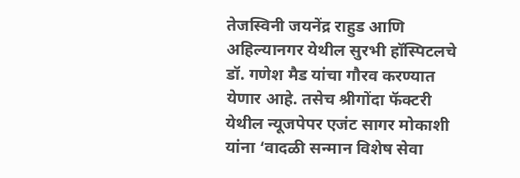तेजस्विनी जयनेंद्र राहुड आणि अहिल्यानगर येथील सुरभी हॉस्पिटलचे डॉ. गणेश मैड यांचा गौरव करण्यात येणार आहे. तसेच श्रीगोंदा फॅक्टरी येथील न्यूजपेपर एजंट सागर मोकाशी यांना ‘वादळी सन्मान विशेष सेवा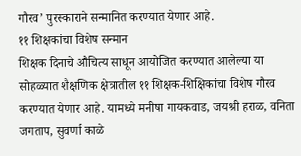गौरव’ पुरस्काराने सन्मानित करण्यात येणार आहे.
११ शिक्षकांचा विशेष सन्मान
शिक्षक दिनाचे औचित्य साधून आयोजित करण्यात आलेल्या या सोहळ्यात शैक्षणिक क्षेत्रातील ११ शिक्षक-शिक्षिकांचा विशेष गौरव करण्यात येणार आहे. यामध्ये मनीषा गायकवाड, जयश्री हराळ, वनिता जगताप, सुवर्णा काळे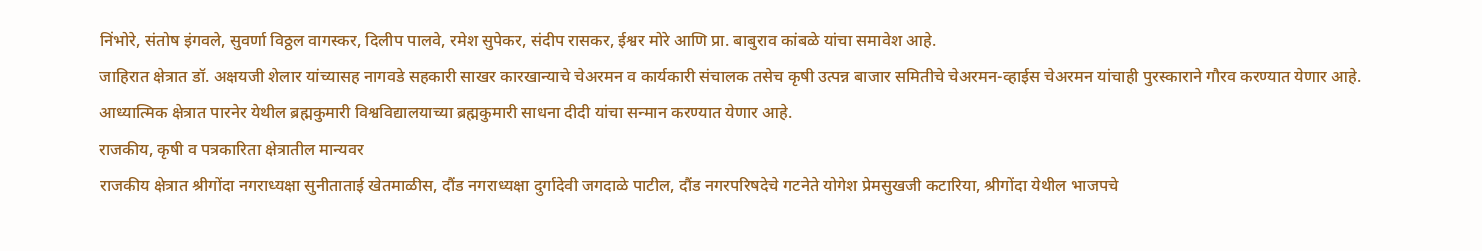निंभोरे, संतोष इंगवले, सुवर्णा विठ्ठल वागस्कर, दिलीप पालवे, रमेश सुपेकर, संदीप रासकर, ईश्वर मोरे आणि प्रा. बाबुराव कांबळे यांचा समावेश आहे.
जाहिरात क्षेत्रात डॉ. अक्षयजी शेलार यांच्यासह नागवडे सहकारी साखर कारखान्याचे चेअरमन व कार्यकारी संचालक तसेच कृषी उत्पन्न बाजार समितीचे चेअरमन-व्हाईस चेअरमन यांचाही पुरस्काराने गौरव करण्यात येणार आहे.
आध्यात्मिक क्षेत्रात पारनेर येथील ब्रह्मकुमारी विश्वविद्यालयाच्या ब्रह्मकुमारी साधना दीदी यांचा सन्मान करण्यात येणार आहे.
राजकीय, कृषी व पत्रकारिता क्षेत्रातील मान्यवर
राजकीय क्षेत्रात श्रीगोंदा नगराध्यक्षा सुनीताताई खेतमाळीस, दौंड नगराध्यक्षा दुर्गादेवी जगदाळे पाटील, दौंड नगरपरिषदेचे गटनेते योगेश प्रेमसुखजी कटारिया, श्रीगोंदा येथील भाजपचे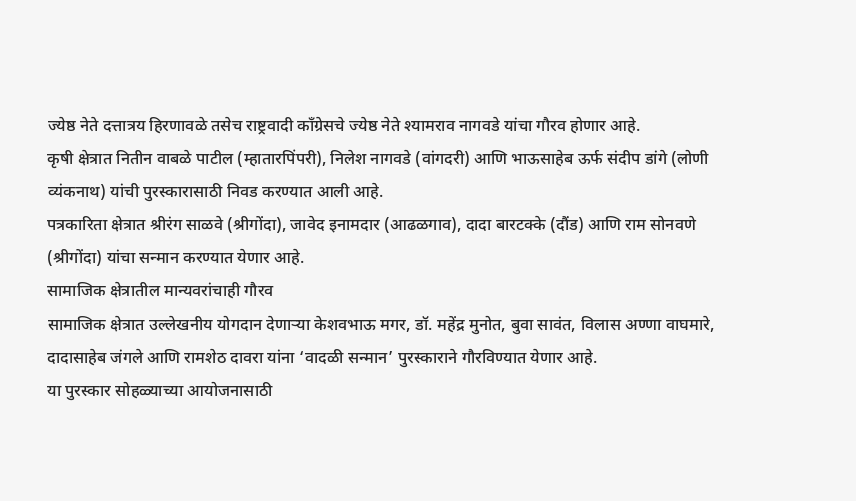ज्येष्ठ नेते दत्तात्रय हिरणावळे तसेच राष्ट्रवादी काँग्रेसचे ज्येष्ठ नेते श्यामराव नागवडे यांचा गौरव होणार आहे.
कृषी क्षेत्रात नितीन वाबळे पाटील (म्हातारपिंपरी), निलेश नागवडे (वांगदरी) आणि भाऊसाहेब ऊर्फ संदीप डांगे (लोणी व्यंकनाथ) यांची पुरस्कारासाठी निवड करण्यात आली आहे.
पत्रकारिता क्षेत्रात श्रीरंग साळवे (श्रीगोंदा), जावेद इनामदार (आढळगाव), दादा बारटक्के (दौंड) आणि राम सोनवणे (श्रीगोंदा) यांचा सन्मान करण्यात येणार आहे.
सामाजिक क्षेत्रातील मान्यवरांचाही गौरव
सामाजिक क्षेत्रात उल्लेखनीय योगदान देणाऱ्या केशवभाऊ मगर, डॉ. महेंद्र मुनोत, बुवा सावंत, विलास अण्णा वाघमारे, दादासाहेब जंगले आणि रामशेठ दावरा यांना ‘वादळी सन्मान’ पुरस्काराने गौरविण्यात येणार आहे.
या पुरस्कार सोहळ्याच्या आयोजनासाठी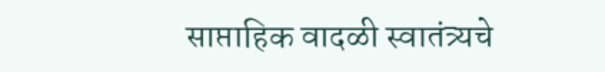साप्ताहिक वादळी स्वातंत्र्यचे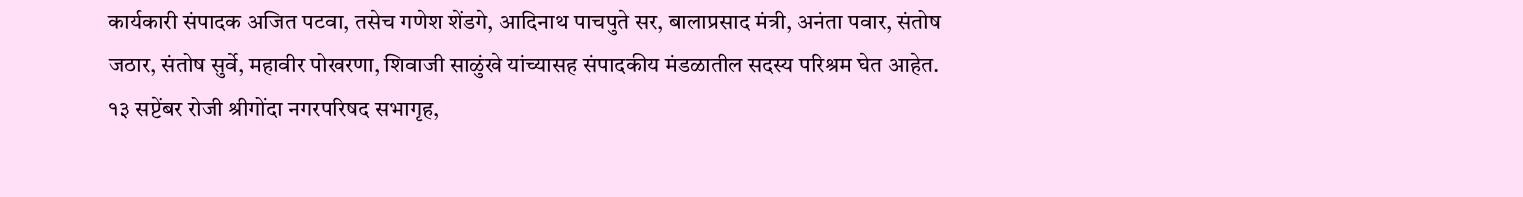कार्यकारी संपादक अजित पटवा, तसेच गणेश शेंडगे, आदिनाथ पाचपुते सर, बालाप्रसाद मंत्री, अनंता पवार, संतोष जठार, संतोष सुर्वे, महावीर पोखरणा, शिवाजी साळुंखे यांच्यासह संपादकीय मंडळातील सदस्य परिश्रम घेत आहेत.
१३ सप्टेंबर रोजी श्रीगोंदा नगरपरिषद सभागृह,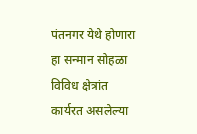पंतनगर येथे होणारा हा सन्मान सोहळा विविध क्षेत्रांत कार्यरत असलेल्या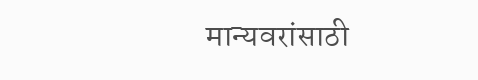मान्यवरांसाठी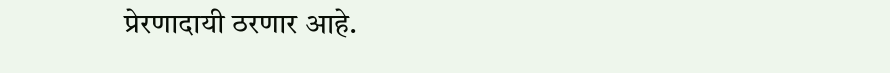प्रेरणादायी ठरणार आहे.